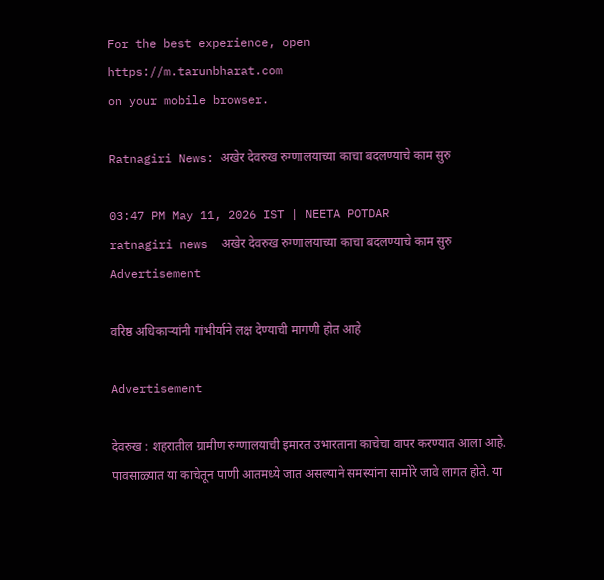For the best experience, open
https://m.tarunbharat.com
on your mobile browser.

Ratnagiri News: अखेर देवरुख रुग्णालयाच्या काचा बदलण्याचे काम सुरु

03:47 PM May 11, 2026 IST | NEETA POTDAR
ratnagiri news  अखेर देवरुख रुग्णालयाच्या काचा बदलण्याचे काम सुरु
Advertisement

वरिष्ठ अधिकाऱ्यांनी गांभीर्याने लक्ष देण्याची मागणी होत आहे

Advertisement

देवरुख : शहरातील ग्रामीण रुग्णालयाची इमारत उभारताना काचेचा वापर करण्यात आला आहे. पावसाळ्यात या काचेतून पाणी आतमध्ये जात असल्याने समस्यांना सामोरे जावे लागत होते. या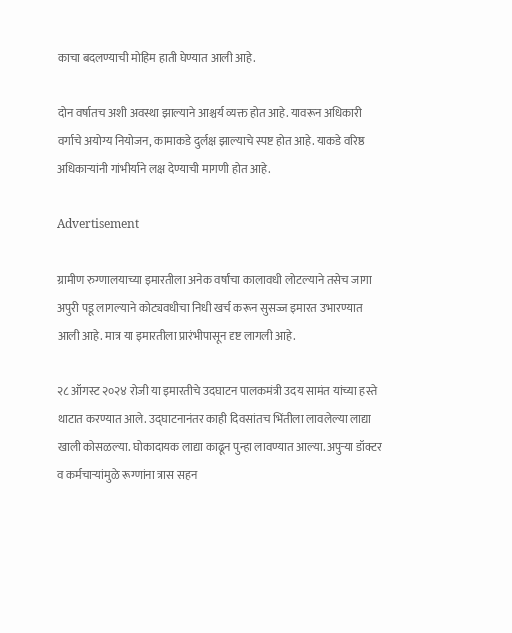काचा बदलण्याची मोहिम हाती घेण्यात आली आहे.

दोन वर्षातच अशी अवस्था झाल्याने आश्चर्य व्यक्त होत आहे. यावरून अधिकारी वर्गाचे अयोग्य नियोजन, कामाकडे दुर्लक्ष झाल्याचे स्पष्ट होत आहे. याकडे वरिष्ठ अधिकाऱ्यांनी गांभीर्याने लक्ष देण्याची मागणी होत आहे.

Advertisement

ग्रामीण रुग्णालयाच्या इमारतीला अनेक वर्षांचा कालावधी लोटल्याने तसेच जागा अपुरी पडू लागल्याने कोट्यवधीचा निधी खर्च करून सुसज्ज इमारत उभारण्यात आली आहे. मात्र या इमारतीला प्रारंभीपासून दृष्ट लागली आहे.

२८ ऑगस्ट २०२४ रोजी या इमारतीचे उदघाटन पालकमंत्री उदय सामंत यांच्या हस्ते थाटात करण्यात आले. उद्घाटनानंतर काही दिवसांतच भिंतीला लावलेल्या लाद्या खाली कोसळल्या. घोकादायक लाद्या काढून पुन्हा लावण्यात आल्या. अपुऱ्या डॉक्टर व कर्मचाऱ्यांमुळे रूग्णांना त्रास सहन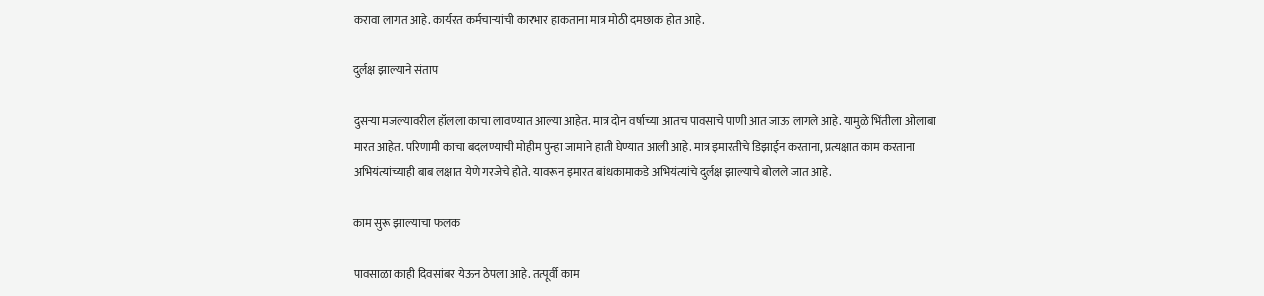करावा लागत आहे. कार्यरत कर्मचाऱ्यांची कारभार हाकताना मात्र मोठी दमछाक होत आहे.

दुर्लक्ष झाल्याने संताप

दुसऱ्या मजल्यावरील हॉलला काचा लावण्यात आल्या आहेत. मात्र दोन वर्षाच्या आतच पावसाचे पाणी आत जाऊ लागले आहे. यामुळे भिंतीला ओलाबा मारत आहेत. परिणामी काचा बदलण्याची मोहीम पुन्हा जामाने हाती घेण्यात आली आहे. मात्र इमारतीचे डिझाईन करताना, प्रत्यक्षात काम करताना अभियंत्यांच्याही बाब लक्षात येणे गरजेचे होते. यावरून इमारत बांधकामाकडे अभियंत्यांचे दुर्लक्ष झाल्याचे बोलले जात आहे.

काम सुरू झाल्याचा फलक

पावसाळा काही दिवसांबर येऊन ठेपला आहे. तत्पूर्वी काम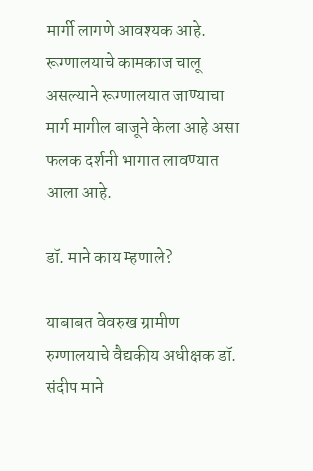मार्गी लागणे आवश्यक आहे. रूग्णालयाचे कामकाज चालू असल्याने रूग्णालयात जाण्याचा मार्ग मागील बाजूने केला आहे असा फलक दर्शनी भागात लावण्यात आला आहे.

डॉ. माने काय म्हणाले?

याबाबत वेवरुख ग्रामीण रुग्णालयाचे वैद्यकीय अधीक्षक डॉ. संदीप माने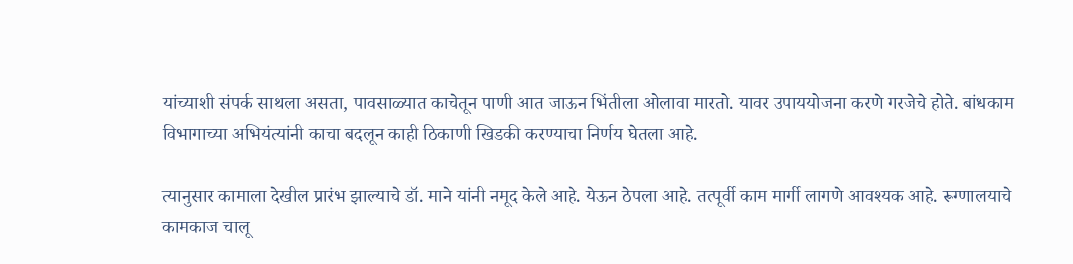यांच्याशी संपर्क साथला असता, पावसाळ्यात काचेतून पाणी आत जाऊन भिंतीला ओलावा मारतो. यावर उपाययोजना करणे गरजेचे होते. बांधकाम विभागाच्या अभियंत्यांनी काचा बदलून काही ठिकाणी खिडकी करण्याचा निर्णय घेतला आहे.

त्यानुसार कामाला देखील प्रारंभ झाल्याचे डॉ. माने यांनी नमूद केले आहे. येऊन ठेपला आहे. तत्पूर्वी काम मार्गी लागणे आवश्यक आहे. रूग्णालयाचे कामकाज चालू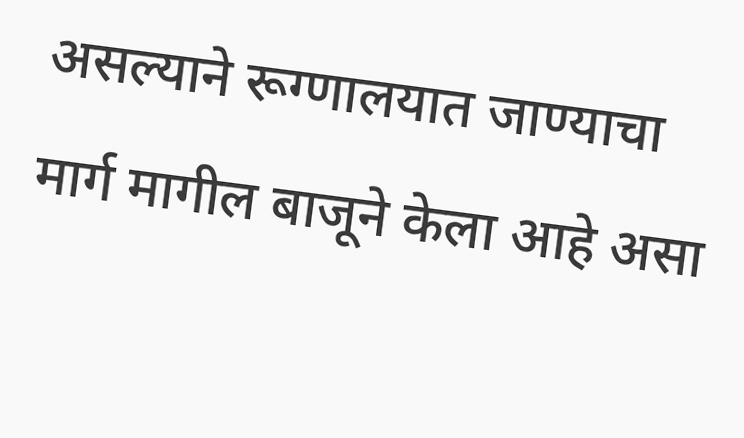असल्याने रूग्णालयात जाण्याचा मार्ग मागील बाजूने केला आहे असा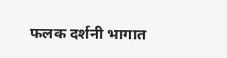फलक दर्शनी भागात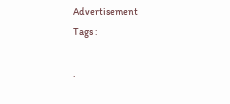Advertisement
Tags :

.